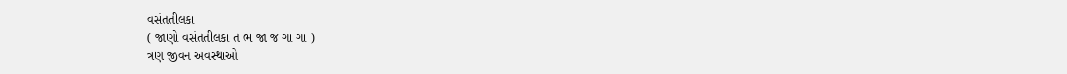વસંતતીલકા
( જાણો વસંતતીલકા ત ભ જા જ ગા ગા )
ત્રણ જીવન અવસ્થાઓ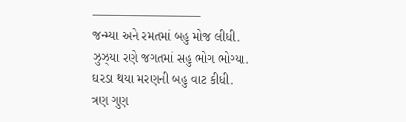———–—————–
જન્મ્યા અને રમતમાં બહુ મોજ લીધી.
ઝુઝ્યા રણે જગતમાં સહુ ભોગ ભોગ્યા.
ઘરડા થયા મરણની બહુ વાટ કીધી.
ત્રણ ગુણ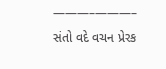———–———–
સંતો વદે વચન પ્રેરક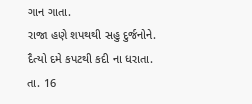ગાન ગાતા.
રાજા હણે શપથથી સહુ દુર્જનોને.
દૈત્યો દમે કપટથી કદી ના ધરાતા.
તા. 16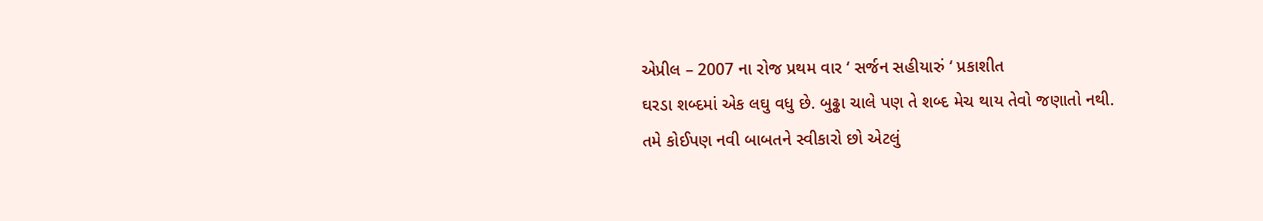એપ્રીલ – 2007 ના રોજ પ્રથમ વાર ‘ સર્જન સહીયારું ‘ પ્રકાશીત
ઘરડા શબ્દમાં એક લઘુ વધુ છે. બુઢ્ઢા ચાલે પણ તે શબ્દ મેચ થાય તેવો જણાતો નથી.
તમે કોઈપણ નવી બાબતને સ્વીકારો છો એટલું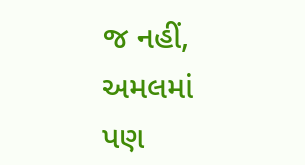જ નહીં, અમલમાં પણ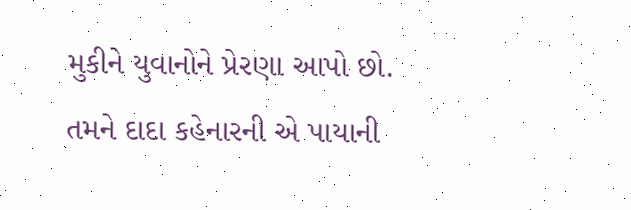મુકીને યુવાનોને પ્રેરણા આપો છો.
તમને દાદા કહેનારની એ પાયાની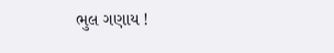ભુલ ગણાય !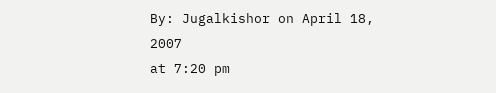By: Jugalkishor on April 18, 2007
at 7:20 pm